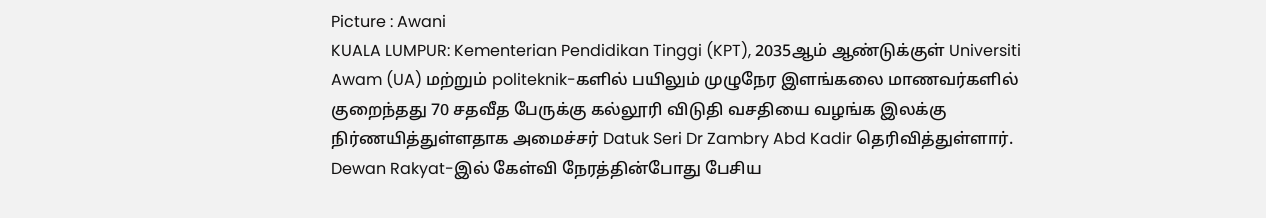Picture : Awani
KUALA LUMPUR: Kementerian Pendidikan Tinggi (KPT), 2035ஆம் ஆண்டுக்குள் Universiti Awam (UA) மற்றும் politeknik-களில் பயிலும் முழுநேர இளங்கலை மாணவர்களில் குறைந்தது 70 சதவீத பேருக்கு கல்லூரி விடுதி வசதியை வழங்க இலக்கு நிர்ணயித்துள்ளதாக அமைச்சர் Datuk Seri Dr Zambry Abd Kadir தெரிவித்துள்ளார்.
Dewan Rakyat-இல் கேள்வி நேரத்தின்போது பேசிய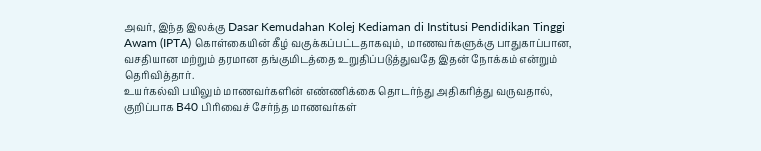அவர், இந்த இலக்கு Dasar Kemudahan Kolej Kediaman di Institusi Pendidikan Tinggi Awam (IPTA) கொள்கையின் கீழ் வகுக்கப்பட்டதாகவும், மாணவர்களுக்கு பாதுகாப்பான, வசதியான மற்றும் தரமான தங்குமிடத்தை உறுதிப்படுத்துவதே இதன் நோக்கம் என்றும் தெரிவித்தார்.
உயர்கல்வி பயிலும் மாணவர்களின் எண்ணிக்கை தொடர்ந்து அதிகரித்து வருவதால், குறிப்பாக B40 பிரிவைச் சேர்ந்த மாணவர்கள்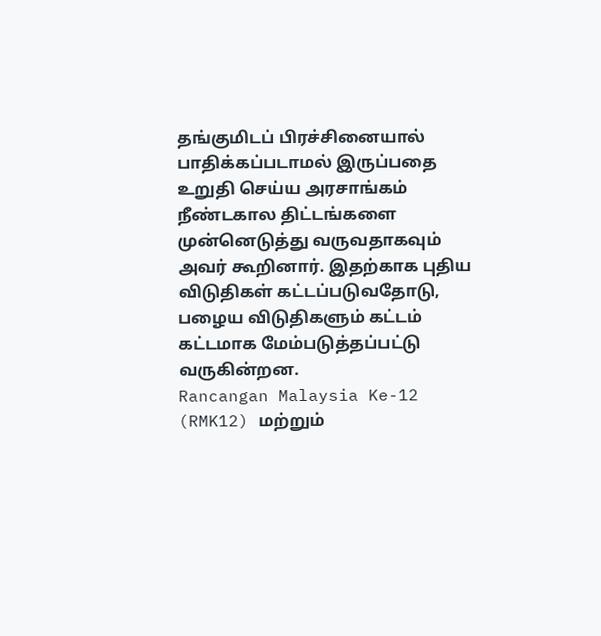தங்குமிடப் பிரச்சினையால் பாதிக்கப்படாமல் இருப்பதை உறுதி செய்ய அரசாங்கம் நீண்டகால திட்டங்களை முன்னெடுத்து வருவதாகவும் அவர் கூறினார். இதற்காக புதிய விடுதிகள் கட்டப்படுவதோடு, பழைய விடுதிகளும் கட்டம் கட்டமாக மேம்படுத்தப்பட்டு வருகின்றன.
Rancangan Malaysia Ke-12 (RMK12) மற்றும்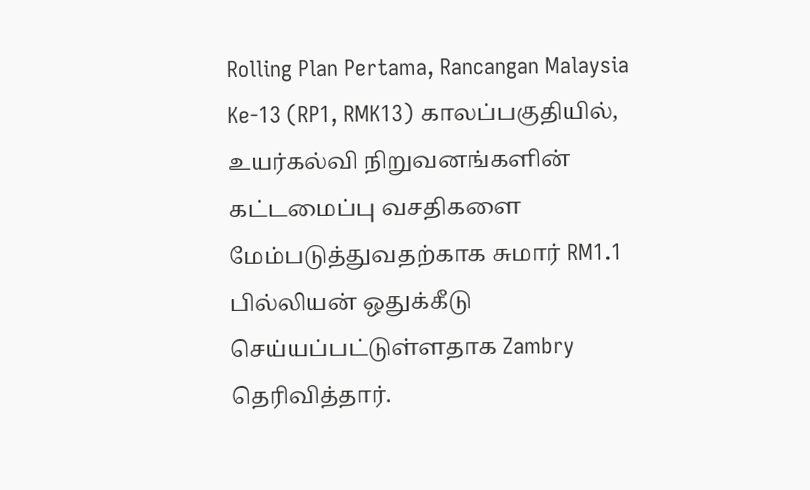Rolling Plan Pertama, Rancangan Malaysia Ke-13 (RP1, RMK13) காலப்பகுதியில், உயர்கல்வி நிறுவனங்களின் கட்டமைப்பு வசதிகளை மேம்படுத்துவதற்காக சுமார் RM1.1 பில்லியன் ஒதுக்கீடு செய்யப்பட்டுள்ளதாக Zambry தெரிவித்தார்.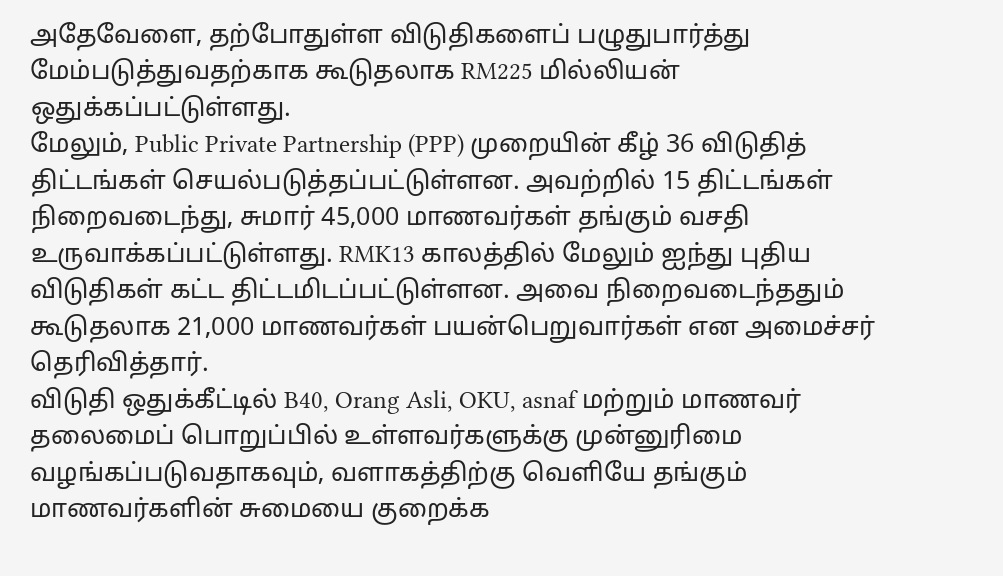அதேவேளை, தற்போதுள்ள விடுதிகளைப் பழுதுபார்த்து மேம்படுத்துவதற்காக கூடுதலாக RM225 மில்லியன் ஒதுக்கப்பட்டுள்ளது.
மேலும், Public Private Partnership (PPP) முறையின் கீழ் 36 விடுதித் திட்டங்கள் செயல்படுத்தப்பட்டுள்ளன. அவற்றில் 15 திட்டங்கள் நிறைவடைந்து, சுமார் 45,000 மாணவர்கள் தங்கும் வசதி உருவாக்கப்பட்டுள்ளது. RMK13 காலத்தில் மேலும் ஐந்து புதிய விடுதிகள் கட்ட திட்டமிடப்பட்டுள்ளன. அவை நிறைவடைந்ததும் கூடுதலாக 21,000 மாணவர்கள் பயன்பெறுவார்கள் என அமைச்சர் தெரிவித்தார்.
விடுதி ஒதுக்கீட்டில் B40, Orang Asli, OKU, asnaf மற்றும் மாணவர் தலைமைப் பொறுப்பில் உள்ளவர்களுக்கு முன்னுரிமை வழங்கப்படுவதாகவும், வளாகத்திற்கு வெளியே தங்கும் மாணவர்களின் சுமையை குறைக்க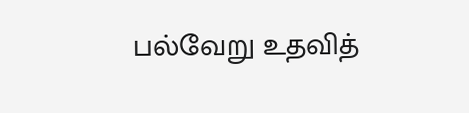பல்வேறு உதவித்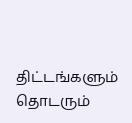திட்டங்களும் தொடரும்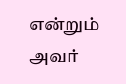என்றும் அவர்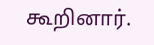கூறினார்.